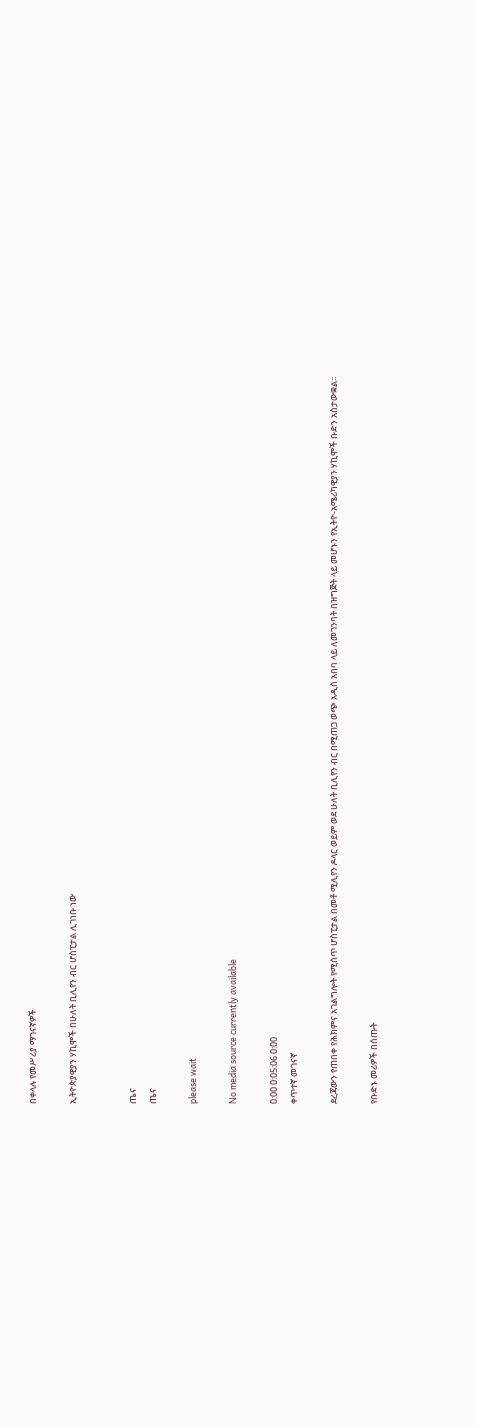በቀላሉ የመሥሪያ ማገናኛዎች

ኢትዮጵያዊያን ሃኪሞች በሁለት ቢሊየን ብር ሆስፒታል ሊገነቡ ነው


ጤና
ጤና

please wait

No media source currently available

0:00 0:05:06 0:00
ቀጥተኛ መገናኛ

ደረጃውን የጠበቀ የሕክምና አገልግሎት የሚሰጥ ሆስፒታል በመቶ ሚሊየን ዶላር ወይም ወደ ሁለት ቢሊየን ብር በሚጠጋ ወጭ አዲስ አበባ ላይ ለመገንባት በዝግጅት ላይ መሆኑን የኢትዮ-አሜሪካዊያን ሃኪሞች ቡድን አስታውቋል፡፡

የቡድኑ መሪዎች በሰጡት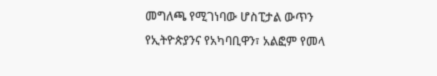መግለጫ የሚገነባው ሆስፒታል ውጥን የኢትዮጵያንና የአካባቢዋን፣ አልፎም የመላ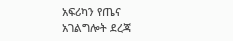አፍሪካን የጤና አገልግሎት ደረጃ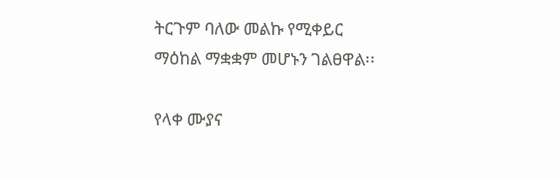ትርጉም ባለው መልኩ የሚቀይር ማዕከል ማቋቋም መሆኑን ገልፀዋል፡፡

የላቀ ሙያና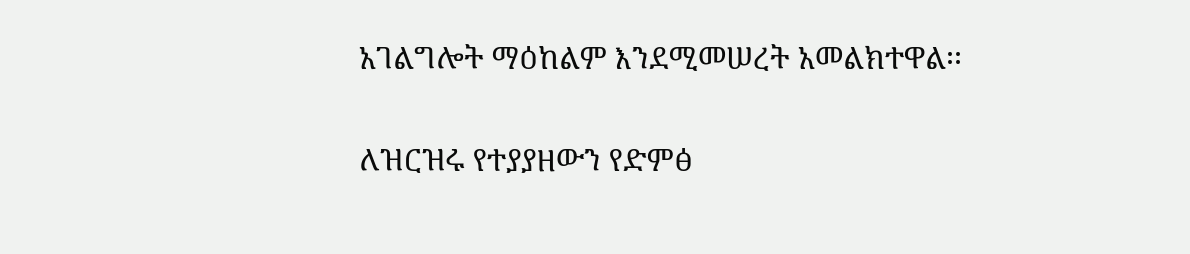አገልግሎት ማዕከልም እንደሚመሠረት አመልክተዋል፡፡

ለዝርዝሩ የተያያዘውን የድምፅ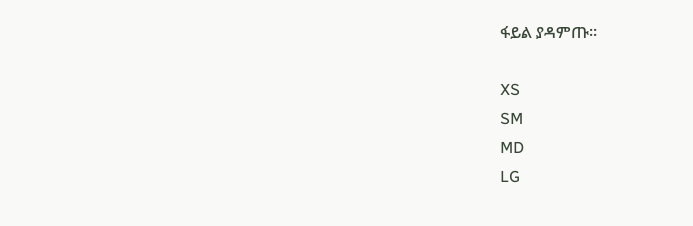ፋይል ያዳምጡ፡፡

XS
SM
MD
LG